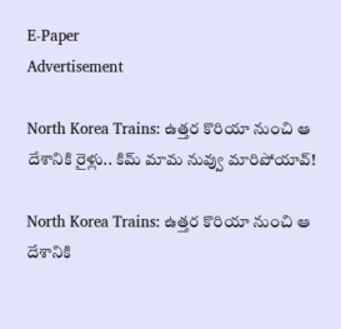E-Paper
Advertisement

North Korea Trains: ఉత్తర కొరియా నుంచి ఆ దేశానికి రైళ్లు.. కిమ్ మామ నువ్వు మారిపోయావ్!

North Korea Trains: ఉత్తర కొరియా నుంచి ఆ దేశానికి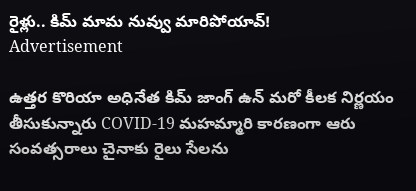రైళ్లు.. కిమ్ మామ నువ్వు మారిపోయావ్!
Advertisement

ఉత్తర కొరియా అధినేత కిమ్ జాంగ్ ఉన్ మరో కీలక నిర్ణయం తీసుకున్నారు COVID-19 మహమ్మారి కారణంగా ఆరు సంవత్సరాలు చైనాకు రైలు సేలను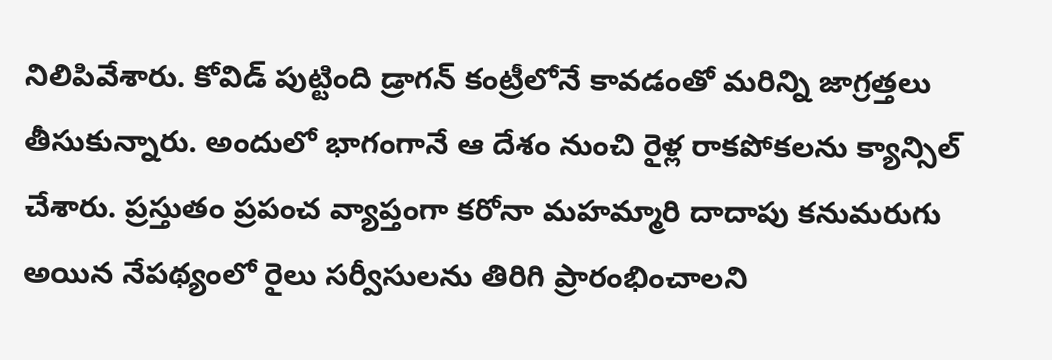నిలిపివేశారు. కోవిడ్ పుట్టింది డ్రాగన్ కంట్రీలోనే కావడంతో మరిన్ని జాగ్రత్తలు తీసుకున్నారు. అందులో భాగంగానే ఆ దేశం నుంచి రైళ్ల రాకపోకలను క్యాన్సిల్ చేశారు. ప్రస్తుతం ప్రపంచ వ్యాప్తంగా కరోనా మహమ్మారి దాదాపు కనుమరుగు అయిన నేపథ్యంలో రైలు సర్వీసులను తిరిగి ప్రారంభించాలని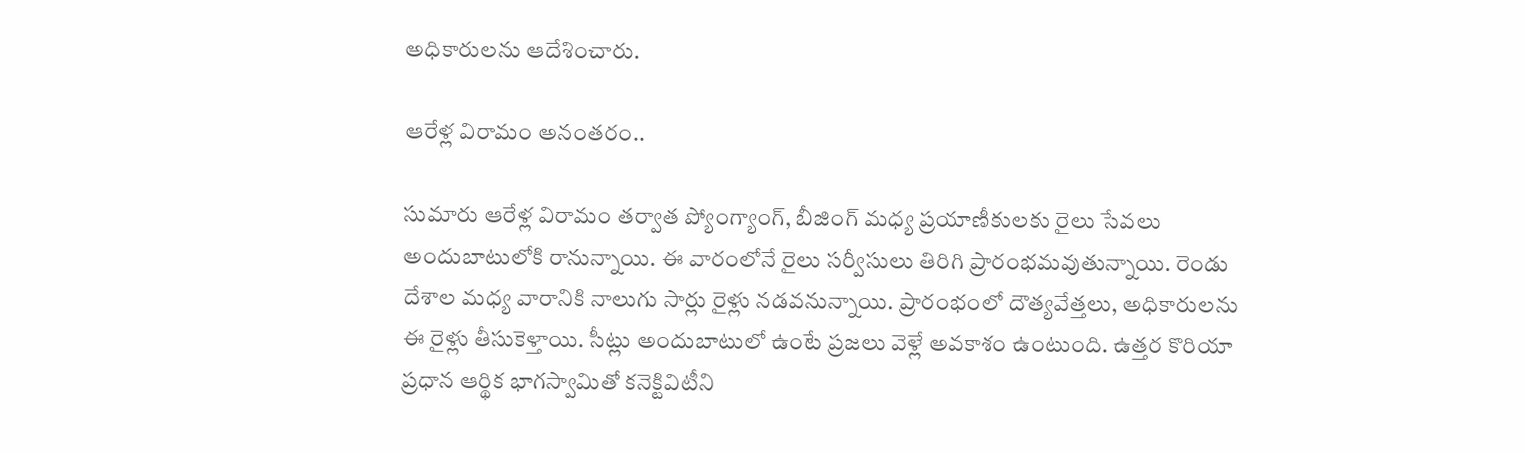అధికారులను ఆదేశించారు.

ఆరేళ్ల విరామం అనంతరం..

సుమారు ఆరేళ్ల విరామం తర్వాత ప్యోంగ్యాంగ్, బీజింగ్ మధ్య ప్రయాణీకులకు రైలు సేవలు అందుబాటులోకి రానున్నాయి. ఈ వారంలోనే రైలు సర్వీసులు తిరిగి ప్రారంభమవుతున్నాయి. రెండు దేశాల మధ్య వారానికి నాలుగు సార్లు రైళ్లు నడవనున్నాయి. ప్రారంభంలో దౌత్యవేత్తలు, అధికారులను ఈ రైళ్లు తీసుకెళ్తాయి. సీట్లు అందుబాటులో ఉంటే ప్రజలు వెళ్లే అవకాశం ఉంటుంది. ఉత్తర కొరియా ప్రధాన ఆర్థిక భాగస్వామితో కనెక్టివిటీని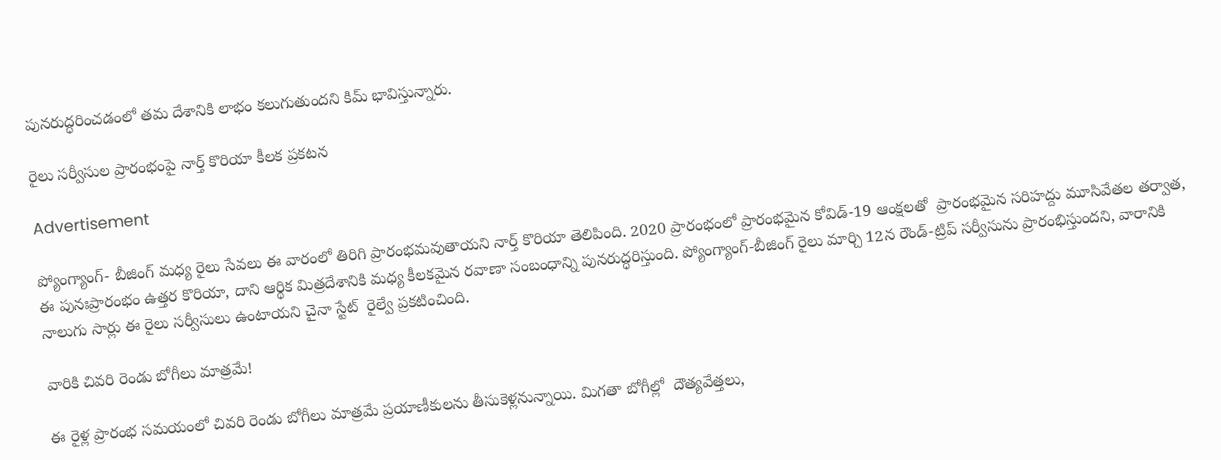పునరుద్ధరించడంలో తమ దేశానికి లాభం కలుగుతుందని కిమ్ భావిస్తున్నారు.

రైలు సర్వీసుల ప్రారంభంపై నార్త్ కొరియా కీలక ప్రకటన

Advertisement

ప్యోంగ్యాంగ్- బీజింగ్ మధ్య రైలు సేవలు ఈ వారంలో తిరిగి ప్రారంభమవుతాయని నార్త్ కొరియా తెలిపింది. 2020 ప్రారంభంలో ప్రారంభమైన కోవిడ్-19 ఆంక్షలతో  ప్రారంభమైన సరిహద్దు మూసివేతల తర్వాత, ఈ పునఃప్రారంభం ఉత్తర కొరియా, దాని ఆర్థిక మిత్రదేశానికి మధ్య కీలకమైన రవాణా సంబంధాన్ని పునరుద్ధరిస్తుంది. ప్యోంగ్యాంగ్-బీజింగ్ రైలు మార్చి 12న రౌండ్-ట్రిప్ సర్వీసును ప్రారంభిస్తుందని, వారానికి నాలుగు సార్లు ఈ రైలు సర్వీసులు ఉంటాయని చైనా స్టేట్  రైల్వే ప్రకటించింది.

వారికి చివరి రెండు బోగీలు మాత్రమే!

ఈ రైళ్ల ప్రారంభ సమయంలో చివరి రెండు బోగీలు మాత్రమే ప్రయాణీకులను తీసుకెళ్లనున్నాయి. మిగతా బోగీల్లో  దౌత్యవేత్తలు,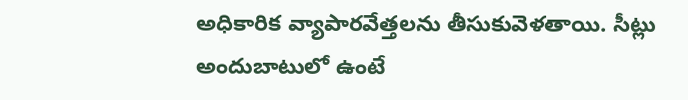అధికారిక వ్యాపారవేత్తలను తీసుకువెళతాయి. సీట్లు అందుబాటులో ఉంటే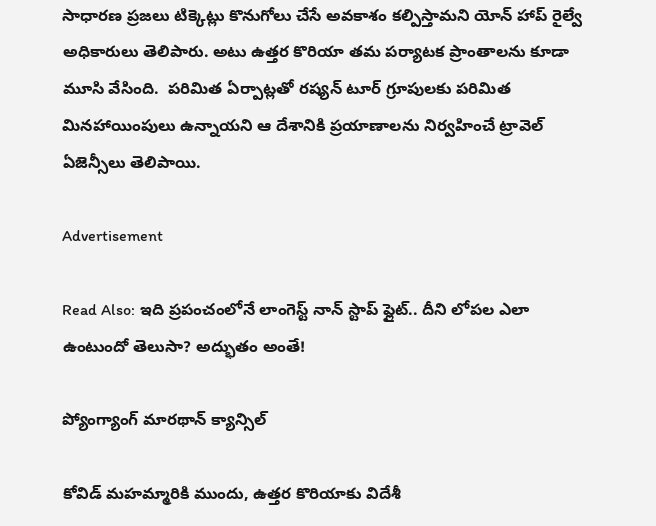సాధారణ ప్రజలు టిక్కెట్లు కొనుగోలు చేసే అవకాశం కల్పిస్తామని యోన్‌ హాప్ రైల్వే అధికారులు తెలిపారు. అటు ఉత్తర కొరియా తమ పర్యాటక ప్రాంతాలను కూడా మూసి వేసింది.  పరిమిత ఏర్పాట్లతో రష్యన్ టూర్ గ్రూపులకు పరిమిత మినహాయింపులు ఉన్నాయని ఆ దేశానికి ప్రయాణాలను నిర్వహించే ట్రావెల్ ఏజెన్సీలు తెలిపాయి.

Advertisement

Read Also: ఇది ప్రపంచంలోనే లాంగెస్ట్ నాన్ స్టాప్ ఫ్లైట్.. దీని లోపల ఎలా ఉంటుందో తెలుసా? అద్భుతం అంతే!

ప్యోంగ్యాంగ్ మారథాన్‌ క్యాన్సిల్

కోవిడ్ మహమ్మారికి ముందు, ఉత్తర కొరియాకు విదేశీ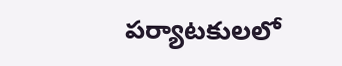పర్యాటకులలో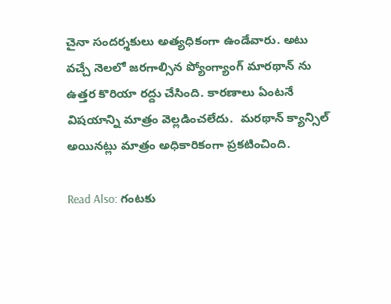చైనా సందర్శకులు అత్యధికంగా ఉండేవారు. అటు వచ్చే నెలలో జరగాల్సిన ప్యోంగ్యాంగ్ మారథాన్‌ ను ఉత్తర కొరియా రద్దు చేసింది. కారణాలు ఏంటనే విషయాన్ని మాత్రం వెల్లడించలేదు.  మరథాన్ క్యాన్సిల్ అయినట్లు మాత్రం అధికారికంగా ప్రకటించింది.

Read Also: గంటకు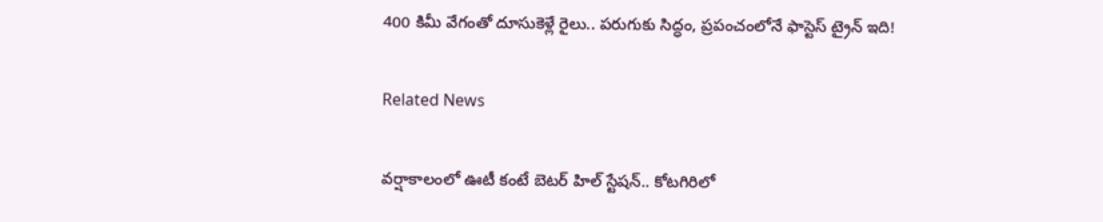400 కిమీ వేగంతో దూసుకెళ్లే రైలు.. పరుగుకు సిద్ధం, ప్రపంచంలోనే ఫాస్టెస్ ట్రైన్ ఇది!

Related News

వర్షాకాలంలో ఊటీ కంటే బెటర్ హిల్ స్టేషన్.. కోటగిరిలో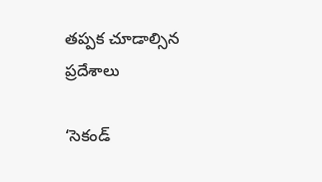తప్పక చూడాల్సిన ప్రదేశాలు

‘సెకండ్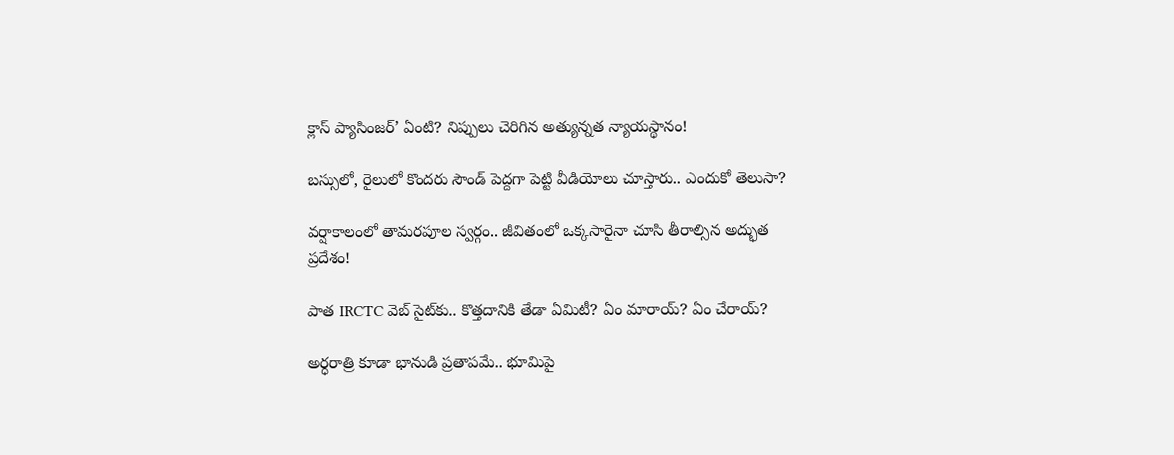క్లాస్ ప్యాసింజర్’ ఏంటి? నిప్పులు చెరిగిన అత్యున్నత న్యాయస్థానం!

బస్సులో, రైలులో కొందరు సౌండ్ పెద్దగా పెట్టి వీడియోలు చూస్తారు.. ఎందుకో తెలుసా?

వర్షాకాలంలో తామరపూల స్వర్గం.. జీవితంలో ఒక్కసారైనా చూసి తీరాల్సిన అద్భుత ప్రదేశం!

పాత IRCTC వెబ్ సైట్‌కు.. కొత్తదానికి తేడా ఏమిటీ? ఏం మారాయ్? ఏం చేరాయ్?

అర్ధరాత్రి కూడా భానుడి ప్రతాపమే.. భూమిపై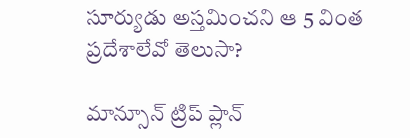సూర్యుడు అస్తమించని ఆ 5 వింత ప్రదేశాలేవో తెలుసా?

మాన్సూన్ ట్రిప్ ప్లాన్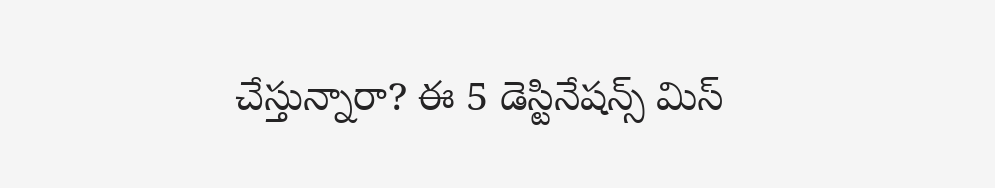చేస్తున్నారా? ఈ 5 డెస్టినేషన్స్ మిస్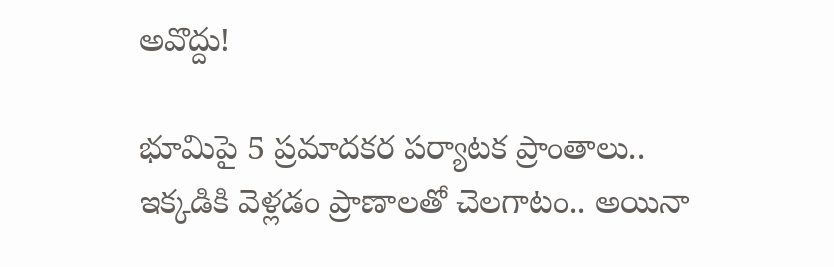అవొద్దు!

భూమిపై 5 ప్రమాదకర పర్యాటక ప్రాంతాలు.. ఇక్కడికి వెళ్లడం ప్రాణాలతో చెలగాటం.. అయినా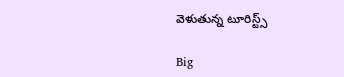వెళుతున్న టూరిస్ట్స్

Big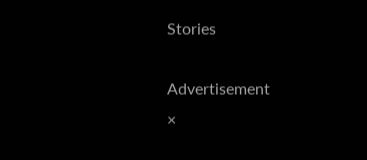Stories

Advertisement
×